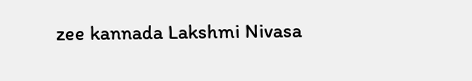zee kannada Lakshmi Nivasa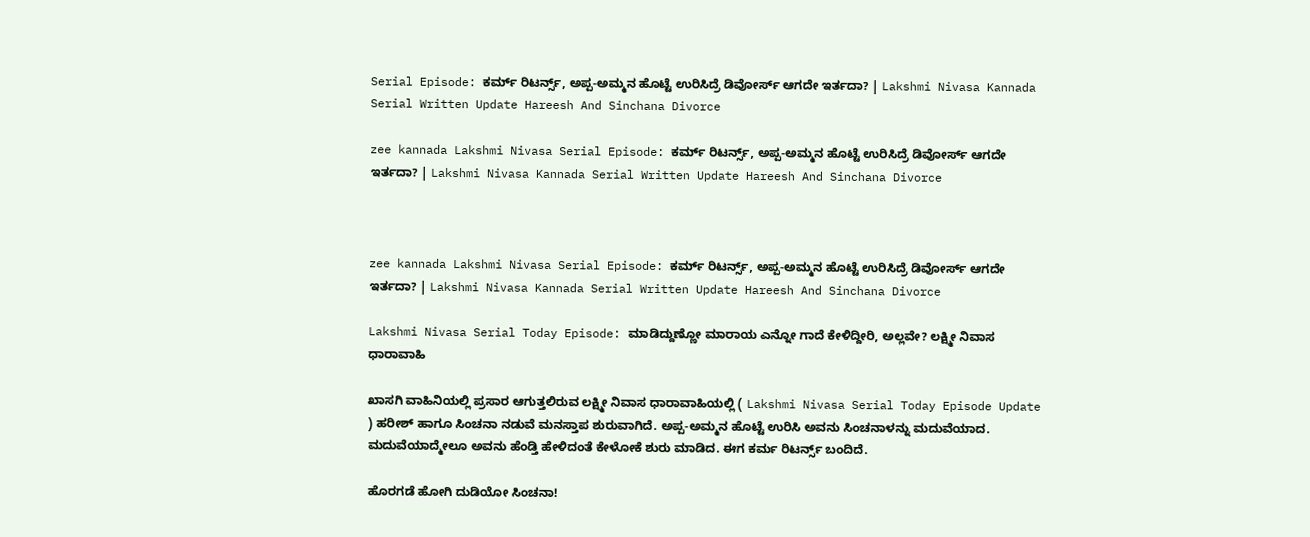Serial Episode: ಕರ್ಮ್‌ ರಿಟರ್ನ್ಸ್‌, ಅಪ್ಪ-ಅಮ್ಮನ ಹೊಟ್ಟೆ ಉರಿಸಿದ್ರೆ ಡಿವೋರ್ಸ್‌ ಆಗದೇ ಇರ್ತದಾ? | Lakshmi Nivasa Kannada Serial Written Update Hareesh And Sinchana Divorce

zee kannada Lakshmi Nivasa Serial Episode: ಕರ್ಮ್‌ ರಿಟರ್ನ್ಸ್‌, ಅಪ್ಪ-ಅಮ್ಮನ ಹೊಟ್ಟೆ ಉರಿಸಿದ್ರೆ ಡಿವೋರ್ಸ್‌ ಆಗದೇ ಇರ್ತದಾ? | Lakshmi Nivasa Kannada Serial Written Update Hareesh And Sinchana Divorce



zee kannada Lakshmi Nivasa Serial Episode: ಕರ್ಮ್‌ ರಿಟರ್ನ್ಸ್‌, ಅಪ್ಪ-ಅಮ್ಮನ ಹೊಟ್ಟೆ ಉರಿಸಿದ್ರೆ ಡಿವೋರ್ಸ್‌ ಆಗದೇ ಇರ್ತದಾ? | Lakshmi Nivasa Kannada Serial Written Update Hareesh And Sinchana Divorce

Lakshmi Nivasa Serial Today Episode: ಮಾಡಿದ್ದುಣ್ಣೋ ಮಾರಾಯ ಎನ್ನೋ ಗಾದೆ ಕೇಳಿದ್ದೀರಿ, ಅಲ್ಲವೇ? ಲಕ್ಷ್ಮೀ ನಿವಾಸ ಧಾರಾವಾಹಿ

ಖಾಸಗಿ ವಾಹಿನಿಯಲ್ಲಿ ಪ್ರಸಾರ ಆಗುತ್ತಲಿರುವ ಲಕ್ಷ್ಮೀ ನಿವಾಸ ಧಾರಾವಾಹಿಯಲ್ಲಿ ( Lakshmi Nivasa Serial Today Episode Update ) ಹರೀಶ್‌ ಹಾಗೂ ಸಿಂಚನಾ ನಡುವೆ ಮನಸ್ತಾಪ ಶುರುವಾಗಿದೆ. ಅಪ್ಪ-ಅಮ್ಮನ ಹೊಟ್ಟೆ ಉರಿಸಿ ಅವನು ಸಿಂಚನಾಳನ್ನು ಮದುವೆಯಾದ. ಮದುವೆಯಾದ್ಮೇಲೂ ಅವನು ಹೆಂಡ್ತಿ ಹೇಳಿದಂತೆ ಕೇಳೋಕೆ ಶುರು ಮಾಡಿದ. ಈಗ ಕರ್ಮ ರಿಟರ್ನ್ಸ್‌ ಬಂದಿದೆ.

ಹೊರಗಡೆ ಹೋಗಿ ದುಡಿಯೋ ಸಿಂಚನಾ!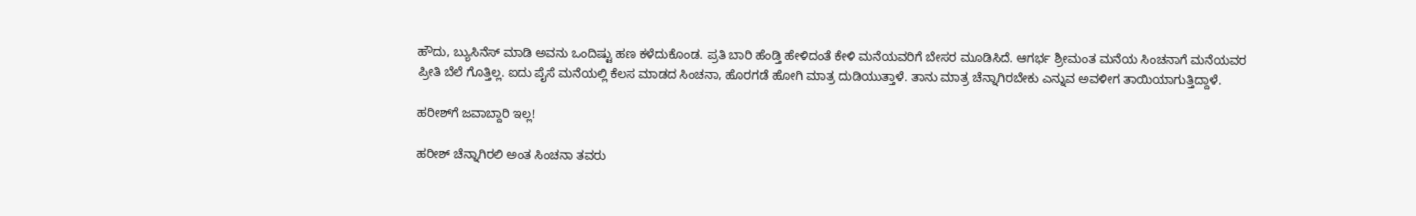ಹೌದು, ಬ್ಯುಸಿನೆಸ್‌ ಮಾಡಿ ಅವನು ಒಂದಿಷ್ಟು ಹಣ ಕಳೆದುಕೊಂಡ. ಪ್ರತಿ ಬಾರಿ ಹೆಂಡ್ತಿ ಹೇಳಿದಂತೆ ಕೇಳಿ ಮನೆಯವರಿಗೆ ಬೇಸರ ಮೂಡಿಸಿದೆ. ಆಗರ್ಭ ಶ್ರೀಮಂತ ಮನೆಯ ಸಿಂಚನಾಗೆ ಮನೆಯವರ ಪ್ರೀತಿ ಬೆಲೆ ಗೊತ್ತಿಲ್ಲ. ಐದು ಪೈಸೆ ಮನೆಯಲ್ಲಿ ಕೆಲಸ ಮಾಡದ ಸಿಂಚನಾ, ಹೊರಗಡೆ ಹೋಗಿ ಮಾತ್ರ ದುಡಿಯುತ್ತಾಳೆ. ತಾನು ಮಾತ್ರ ಚೆನ್ನಾಗಿರಬೇಕು ಎನ್ನುವ ಅವಳೀಗ ತಾಯಿಯಾಗುತ್ತಿದ್ದಾಳೆ.

ಹರೀಶ್‌ಗೆ ಜವಾಬ್ದಾರಿ ಇಲ್ಲ!

ಹರೀಶ್‌ ಚೆನ್ನಾಗಿರಲಿ ಅಂತ ಸಿಂಚನಾ ತವರು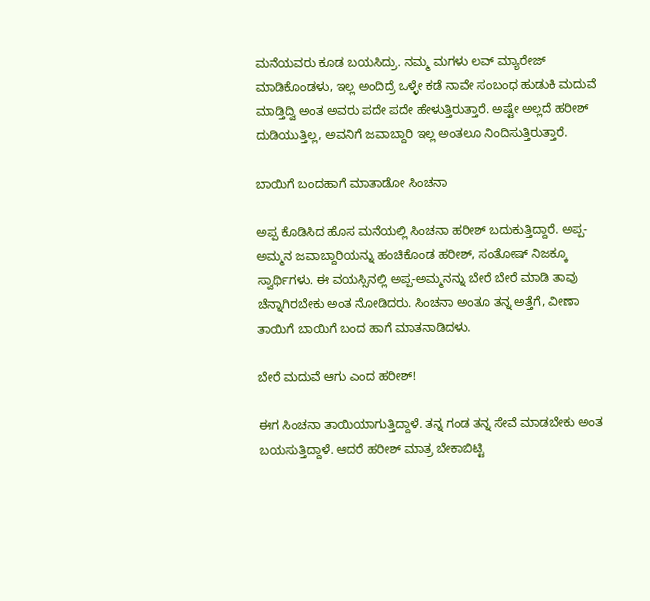ಮನೆಯವರು ಕೂಡ ಬಯಸಿದ್ರು. ನಮ್ಮ ಮಗಳು ಲವ್‌ ಮ್ಯಾರೇಜ್‌ ಮಾಡಿಕೊಂಡಳು, ಇಲ್ಲ ಅಂದಿದ್ರೆ ಒಳ್ಳೇ ಕಡೆ ನಾವೇ ಸಂಬಂಧ ಹುಡುಕಿ ಮದುವೆ ಮಾಡ್ತಿದ್ವಿ ಅಂತ ಅವರು ಪದೇ ಪದೇ ಹೇಳುತ್ತಿರುತ್ತಾರೆ. ಅಷ್ಟೇ ಅಲ್ಲದೆ ಹರೀಶ್‌ ದುಡಿಯುತ್ತಿಲ್ಲ, ಅವನಿಗೆ ಜವಾಬ್ದಾರಿ ಇಲ್ಲ ಅಂತಲೂ ನಿಂದಿಸುತ್ತಿರುತ್ತಾರೆ.

ಬಾಯಿಗೆ ಬಂದಹಾಗೆ ಮಾತಾಡೋ ಸಿಂಚನಾ

ಅಪ್ಪ ಕೊಡಿಸಿದ ಹೊಸ ಮನೆಯಲ್ಲಿ ಸಿಂಚನಾ ಹರೀಶ್‌ ಬದುಕುತ್ತಿದ್ದಾರೆ. ಅಪ್ಪ-ಅಮ್ಮನ ಜವಾಬ್ದಾರಿಯನ್ನು ಹಂಚಿಕೊಂಡ ಹರೀಶ್‌, ಸಂತೋಷ್‌ ನಿಜಕ್ಕೂ ಸ್ವಾರ್ಥಿಗಳು. ಈ ವಯಸ್ಸಿನಲ್ಲಿ ಅಪ್ಪ-ಅಮ್ಮನನ್ನು ಬೇರೆ ಬೇರೆ ಮಾಡಿ ತಾವು ಚೆನ್ನಾಗಿರಬೇಕು ಅಂತ ನೋಡಿದರು. ಸಿಂಚನಾ ಅಂತೂ ತನ್ನ ಅತ್ತೆಗೆ, ವೀಣಾ ತಾಯಿಗೆ ಬಾಯಿಗೆ ಬಂದ ಹಾಗೆ ಮಾತನಾಡಿದಳು.

ಬೇರೆ ಮದುವೆ ಆಗು ಎಂದ ಹರೀಶ್!

ಈಗ ಸಿಂಚನಾ ತಾಯಿಯಾಗುತ್ತಿದ್ದಾಳೆ. ತನ್ನ ಗಂಡ ತನ್ನ ಸೇವೆ ಮಾಡಬೇಕು ಅಂತ ಬಯಸುತ್ತಿದ್ದಾಳೆ. ಆದರೆ ಹರೀಶ್‌ ಮಾತ್ರ ಬೇಕಾಬಿಟ್ಟಿ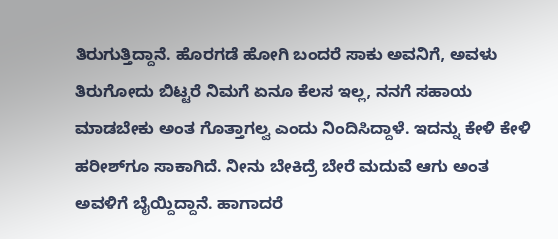ತಿರುಗುತ್ತಿದ್ದಾನೆ. ಹೊರಗಡೆ ಹೋಗಿ ಬಂದರೆ ಸಾಕು ಅವನಿಗೆ, ಅವಳು ತಿರುಗೋದು ಬಿಟ್ಟರೆ ನಿಮಗೆ ಏನೂ ಕೆಲಸ ಇಲ್ಲ, ನನಗೆ ಸಹಾಯ ಮಾಡಬೇಕು ಅಂತ ಗೊತ್ತಾಗಲ್ವ ಎಂದು ನಿಂದಿಸಿದ್ದಾಳೆ. ಇದನ್ನು ಕೇಳಿ ಕೇಳಿ ಹರೀಶ್‌ಗೂ ಸಾಕಾಗಿದೆ. ನೀನು ಬೇಕಿದ್ರೆ ಬೇರೆ ಮದುವೆ ಆಗು ಅಂತ ಅವಳಿಗೆ ಬೈಯ್ದಿದ್ದಾನೆ. ಹಾಗಾದರೆ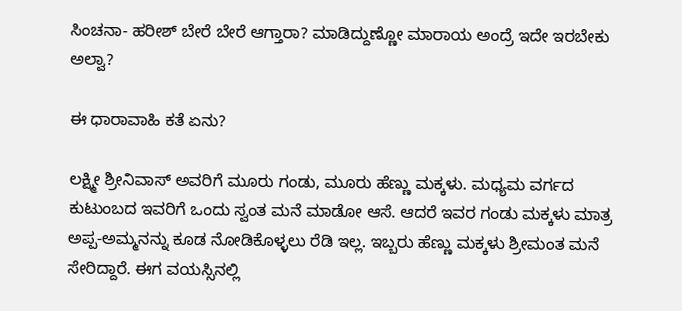ಸಿಂಚನಾ- ಹರೀಶ್‌ ಬೇರೆ ಬೇರೆ ಆಗ್ತಾರಾ? ಮಾಡಿದ್ದುಣ್ಣೋ ಮಾರಾಯ ಅಂದ್ರೆ ಇದೇ ಇರಬೇಕು ಅಲ್ವಾ?

ಈ ಧಾರಾವಾಹಿ ಕತೆ ಏನು?

ಲಕ್ಷ್ಮೀ ಶ್ರೀನಿವಾಸ್‌ ಅವರಿಗೆ ಮೂರು ಗಂಡು, ಮೂರು ಹೆಣ್ಣು ಮಕ್ಕಳು. ಮಧ್ಯಮ ವರ್ಗದ ಕುಟುಂಬದ ಇವರಿಗೆ ಒಂದು ಸ್ವಂತ ಮನೆ ಮಾಡೋ ಆಸೆ. ಆದರೆ ಇವರ ಗಂಡು ಮಕ್ಕಳು ಮಾತ್ರ ಅಪ್ಪ-ಅಮ್ಮನನ್ನು ಕೂಡ ನೋಡಿಕೊಳ್ಳಲು ರೆಡಿ ಇಲ್ಲ. ಇಬ್ಬರು ಹೆಣ್ಣು ಮಕ್ಕಳು ಶ್ರೀಮಂತ ಮನೆ ಸೇರಿದ್ದಾರೆ. ಈಗ ವಯಸ್ಸಿನಲ್ಲಿ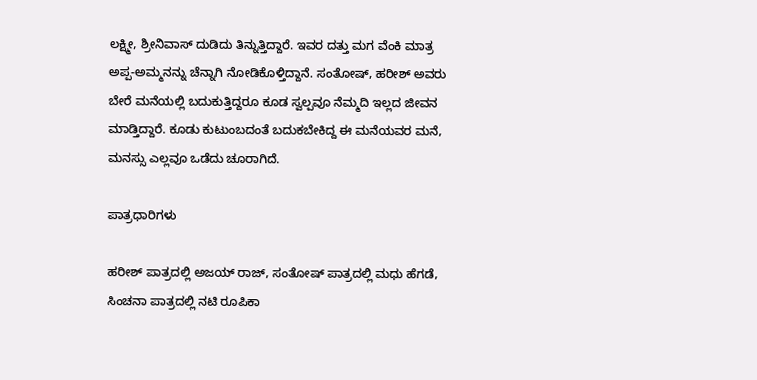ಲಕ್ಷ್ಮೀ, ಶ್ರೀನಿವಾಸ್‌ ದುಡಿದು ತಿನ್ನುತ್ತಿದ್ದಾರೆ. ಇವರ ದತ್ತು ಮಗ ವೆಂಕಿ ಮಾತ್ರ ಅಪ್ಪ-ಅಮ್ಮನನ್ನು ಚೆನ್ನಾಗಿ ನೋಡಿಕೊಳ್ತಿದ್ದಾನೆ. ಸಂತೋಷ್‌, ಹರೀಶ್‌ ಅವರು ಬೇರೆ ಮನೆಯಲ್ಲಿ ಬದುಕುತ್ತಿದ್ದರೂ ಕೂಡ ಸ್ವಲ್ಪವೂ ನೆಮ್ಮದಿ ಇಲ್ಲದ ಜೀವನ ಮಾಡ್ತಿದ್ದಾರೆ. ಕೂಡು ಕುಟುಂಬದಂತೆ ಬದುಕಬೇಕಿದ್ದ ಈ ಮನೆಯವರ ಮನೆ, ಮನಸ್ಸು ಎಲ್ಲವೂ ಒಡೆದು ಚೂರಾಗಿದೆ.

ಪಾತ್ರಧಾರಿಗಳು

ಹರೀಶ್‌ ಪಾತ್ರದಲ್ಲಿ ಅಜಯ್‌ ರಾಜ್‌, ಸಂತೋಷ್‌ ಪಾತ್ರದಲ್ಲಿ ಮಧು ಹೆಗಡೆ, ಸಿಂಚನಾ ಪಾತ್ರದಲ್ಲಿ ನಟಿ ರೂಪಿಕಾ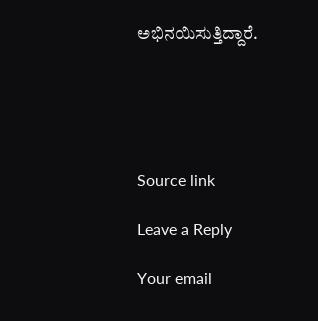ಅಭಿನಯಿಸುತ್ತಿದ್ದಾರೆ.





Source link

Leave a Reply

Your email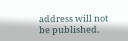address will not be published.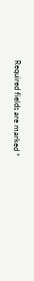Required fields are marked *